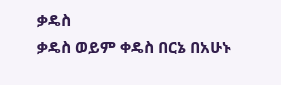ቃዴስ
ቃዴስ ወይም ቀዴስ በርኔ በአሁኑ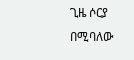ጊዜ ሶርያ በሚባለው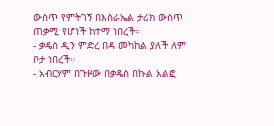ውስጥ የምትገኝ በእስራኤል ታሪክ ውስጥ ጠቃሚ የሆነች ከተማ ነበረች።
- ቃዴስ ዲን ምድረ በዳ መካከል ያለች ለም ቦታ ነበረች።
- አብርሃም በጉዞው በቃዴስ በኩል አልፎ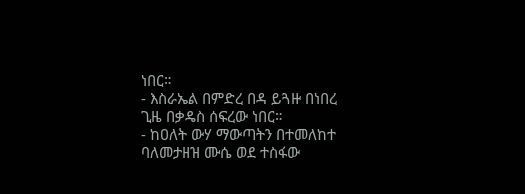ነበር።
- እስራኤል በምድረ በዳ ይጓዙ በነበረ ጊዜ በቃዴስ ሰፍረው ነበር።
- ከዐለት ውሃ ማውጣትን በተመለከተ ባለመታዘዝ ሙሴ ወደ ተስፋው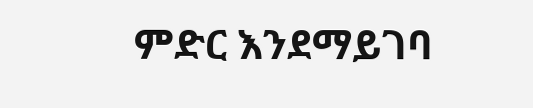ምድር እንደማይገባ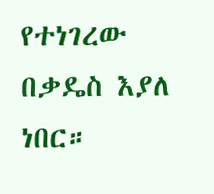የተነገረው በቃዴስ እያለ ነበር።